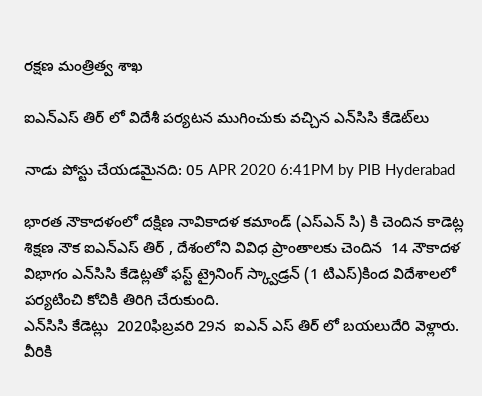రక్ష‌ణ మంత్రిత్వ శాఖ‌

ఐఎన్ఎస్ తిర్ లో విదేశీ ప‌ర్య‌ట‌న ముగించుకు వ‌చ్చిన ఎన్‌సిసి కేడెట్‌లు

నాడు పోస్టు చేయడమైనది: 05 APR 2020 6:41PM by PIB Hyderabad

భార‌త నౌకాద‌ళంలో ద‌క్షిణ నావికాద‌ళ క‌మాండ్ (ఎస్ఎన్ సి) కి చెందిన కాడెట్ల శిక్ష‌ణ నౌక ఐఎన్ఎస్ తిర్ , దేశంలోని వివిధ ప్రాంతాల‌కు చెందిన  14 నౌకాద‌ళ విభాగం ఎన్‌సిసి కేడెట్ల‌తో ఫ‌స్ట్ ట్రైనింగ్ స్క్వాడ్ర‌న్ (1 టిఎస్‌)కింద విదేశాల‌లో ప‌ర్య‌టించి కోచికి తిరిగి చేరుకుంది.
ఎన్‌సిసి కేడెట్లు  2020ఫిబ్ర‌వ‌రి 29న  ఐఎన్ ఎస్ తిర్ లో బ‌య‌లుదేరి వెళ్లారు. వీరికి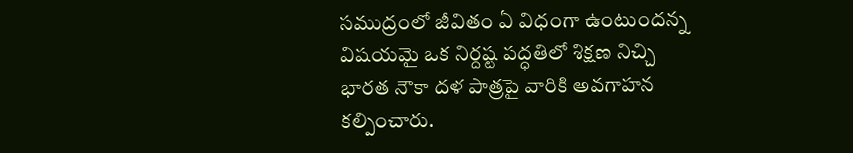స‌ముద్రంలో జీవితం ఏ విధంగా ఉంటుంద‌న్న విష‌య‌మై ఒక నిర్ద‌ష్ట ప‌ద్ధ‌తిలో శిక్షణ నిచ్చి భార‌త నౌకా ద‌ళ పాత్ర‌పై వారికి అవ‌గాహ‌న క‌ల్పించారు.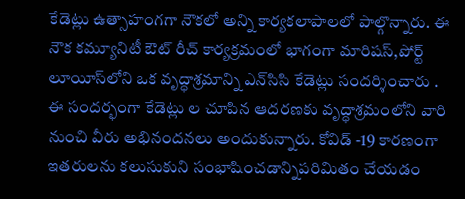కేడెట్లు ఉత్సాహంగ‌గా నౌక‌లో అన్ని కార్య‌క‌లాపాల‌లో పాల్గొన్నారు. ఈ నౌక క‌మ్యూనిటీ ఔట్ రీచ్ కార్య‌క్ర‌మంలో భాగంగా మారిష‌స్‌,పోర్ట్ లూయీస్‌లోని ఒక వృద్ధాశ్ర‌మాన్ని ఎన్‌సిసి కేడెట్లు సంద‌ర్శించారు . ఈ సంద‌ర్భంగా కేడెట్లు ల చూపిన ఆద‌ర‌ణ‌కు వృద్ధాశ్ర‌మంలోని వారి నుంచి వీరు అభినంద‌న‌లు అందుకున్నారు. కోవిడ్ -19 కార‌ణంగా ఇత‌రుల‌ను క‌లుసుకుని సంభాషించ‌డాన్నిపరిమితం చేయ‌డం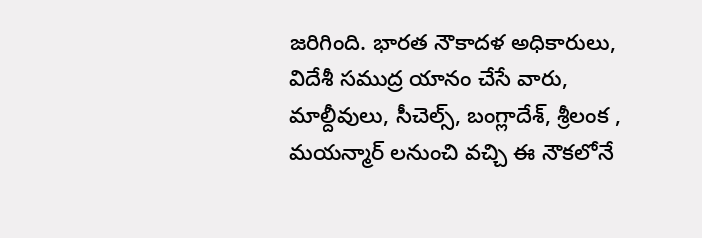జ‌రిగింది. భార‌త నౌకాద‌ళ అధికారులు, విదేశీ స‌ముద్ర యానం చేసే వారు, మాల్దీవులు, సీచెల్స్‌, బంగ్లాదేశ్‌, శ్రీ‌లంక , మ‌య‌న్మార్ ల‌నుంచి వ‌చ్చి ఈ నౌక‌లోనే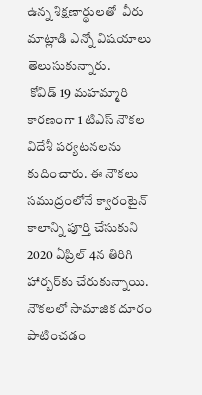ఉన్న శిక్ష‌ణార్థుల‌తో  వీరు మాట్లాడి ఎన్నో విష‌యాలు తెలుసుకున్నారు.
 కోవిడ్ 19 మ‌హ‌మ్మారి కార‌ణంగా 1 టిఎస్ నౌక‌ల‌ విదేశీ ప‌ర్య‌ట‌న‌ల‌ను కుదించారు. ఈ నౌక‌లు స‌ముద్రంలోనే క్వారంటైన్ కాలాన్ని పూర్తి చేసుకుని 2020 ఏప్రిల్ 4న తిరిగి హార్బ‌ర్‌కు చేరుకున్నాయి. నౌక‌ల‌లో సామాజిక దూరం పాటించ‌డం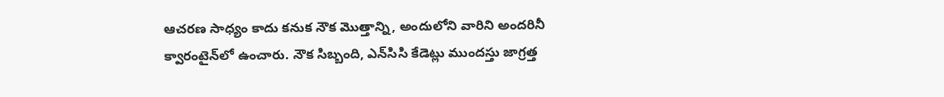ఆచ‌ర‌ణ సాధ్యం కాదు క‌నుక నౌక మొత్తాన్ని, అందులోని వారిని అంద‌రినీ క్వారంటైన్‌లో ఉంచారు. నౌక సిబ్బంది, ఎన్‌సిసి కేడెట్లు ముంద‌స్తు జాగ్ర‌త్త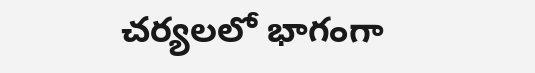చ‌ర్య‌ల‌లో భాగంగా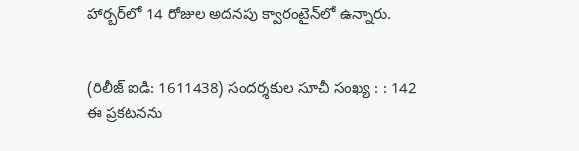హార్బ‌ర్‌లో 14 రోజుల అద‌న‌పు క్వారంటైన్‌లో ఉన్నారు.


(రిలీజ్ ఐడి: 1611438) సందర్శకుల సూచీ సంఖ్య : : 142
ఈ ప్రకటనను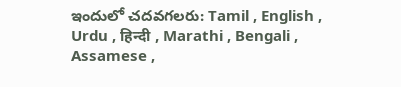ఇందులో చదవగలరు: Tamil , English , Urdu , हिन्दी , Marathi , Bengali , Assamese ,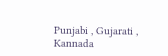Punjabi , Gujarati , Kannada